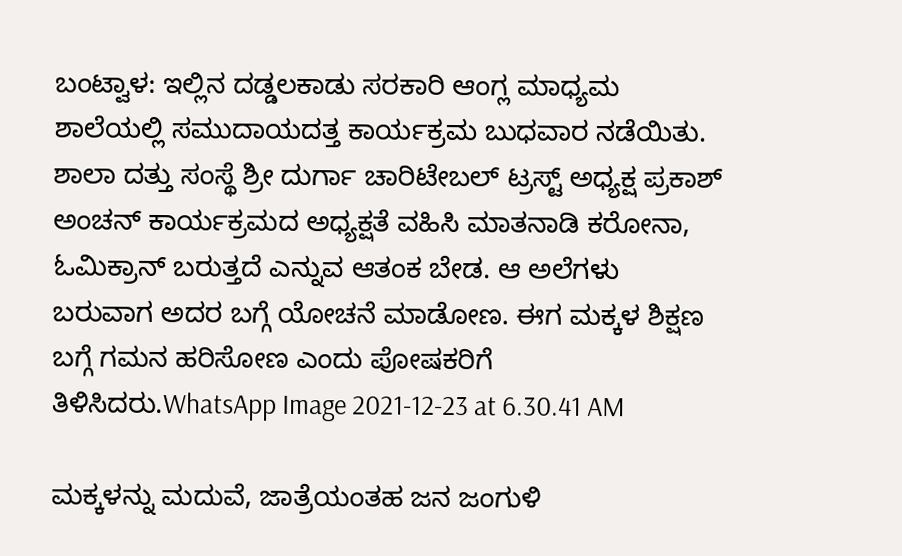ಬಂಟ್ವಾಳ: ಇಲ್ಲಿನ ದಡ್ಡಲಕಾಡು ಸರಕಾರಿ ಆಂಗ್ಲ ಮಾಧ್ಯಮ ಶಾಲೆಯಲ್ಲಿ ಸಮುದಾಯದತ್ತ ಕಾರ್ಯಕ್ರಮ ಬುಧವಾರ ನಡೆಯಿತು. ಶಾಲಾ ದತ್ತು ಸಂಸ್ಥೆ ಶ್ರೀ ದುರ್ಗಾ ಚಾರಿಟೇಬಲ್ ಟ್ರಸ್ಟ್ ಅಧ್ಯಕ್ಷ ಪ್ರಕಾಶ್ ಅಂಚನ್ ಕಾರ್ಯಕ್ರಮದ ಅಧ್ಯಕ್ಷತೆ ವಹಿಸಿ ಮಾತನಾಡಿ ಕರೋನಾ, ಓಮಿಕ್ರಾನ್ ಬರುತ್ತದೆ ಎನ್ನುವ ಆತಂಕ ಬೇಡ. ಆ ಅಲೆಗಳು ಬರುವಾಗ ಅದರ ಬಗ್ಗೆ ಯೋಚನೆ ಮಾಡೋಣ. ಈಗ ಮಕ್ಕಳ ಶಿಕ್ಷಣ ಬಗ್ಗೆ ಗಮನ ಹರಿಸೋಣ ಎಂದು ಪೋಷಕರಿಗೆ ತಿಳಿಸಿದರು.WhatsApp Image 2021-12-23 at 6.30.41 AM

ಮಕ್ಕಳನ್ನು ಮದುವೆ, ಜಾತ್ರೆಯಂತಹ ಜನ ಜಂಗುಳಿ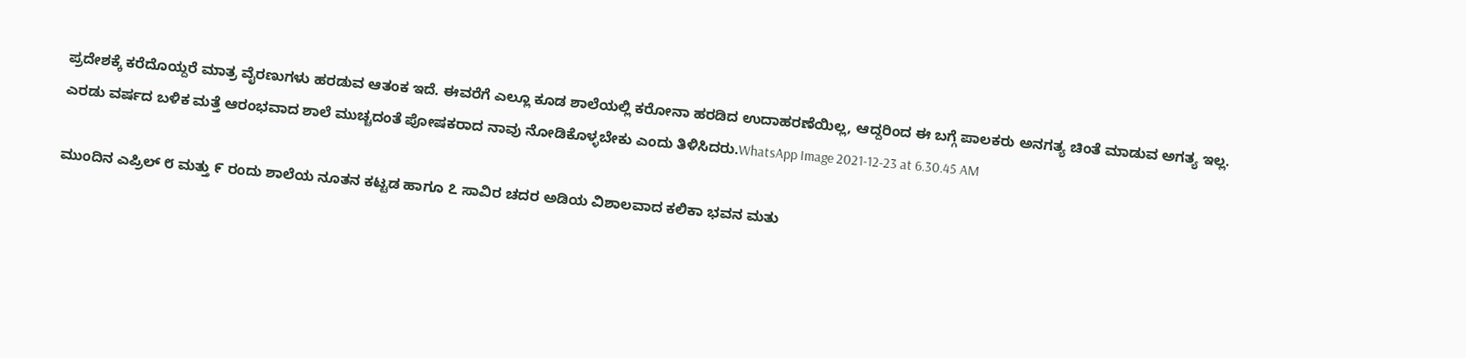ಪ್ರದೇಶಕ್ಕೆ ಕರೆದೊಯ್ದರೆ ಮಾತ್ರ ವೈರಣುಗಳು ಹರಡುವ ಆತಂಕ ಇದೆ. ಈವರೆಗೆ ಎಲ್ಲೂ ಕೂಡ ಶಾಲೆಯಲ್ಲಿ ಕರೋನಾ ಹರಡಿದ ಉದಾಹರಣೆಯಿಲ್ಲ, ಆದ್ದರಿಂದ ಈ ಬಗ್ಗೆ ಪಾಲಕರು ಅನಗತ್ಯ ಚಿಂತೆ ಮಾಡುವ ಅಗತ್ಯ ಇಲ್ಲ. ಎರಡು ವರ್ಷದ ಬಳಿಕ ಮತ್ತೆ ಆರಂಭವಾದ ಶಾಲೆ ಮುಚ್ಚದಂತೆ ಪೋಷಕರಾದ ನಾವು ನೋಡಿಕೊಳ್ಳಬೇಕು ಎಂದು ತಿಳಿಸಿದರು.WhatsApp Image 2021-12-23 at 6.30.45 AM

ಮುಂದಿನ ಎಪ್ರಿಲ್ ೮ ಮತ್ತು ೯ ರಂದು ಶಾಲೆಯ ನೂತನ ಕಟ್ಟಡ ಹಾಗೂ ೭ ಸಾವಿರ ಚದರ ಅಡಿಯ ವಿಶಾಲವಾದ ಕಲಿಕಾ ಭವನ ಮತು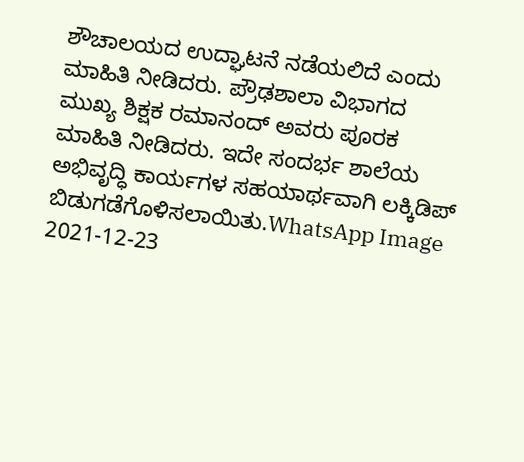ಶೌಚಾಲಯದ ಉದ್ಘಾಟನೆ ನಡೆಯಲಿದೆ ಎಂದು ಮಾಹಿತಿ ನೀಡಿದರು. ಪ್ರೌಢಶಾಲಾ ವಿಭಾಗದ ಮುಖ್ಯ ಶಿಕ್ಷಕ ರಮಾನಂದ್ ಅವರು ಪೂರಕ ಮಾಹಿತಿ ನೀಡಿದರು. ಇದೇ ಸಂದರ್ಭ ಶಾಲೆಯ ಅಭಿವೃದ್ಧಿ ಕಾರ್ಯಗಳ ಸಹಯಾರ್ಥವಾಗಿ ಲಕ್ಕಿಡಿಪ್ ಬಿಡುಗಡೆಗೊಳಿಸಲಾಯಿತು.WhatsApp Image 2021-12-23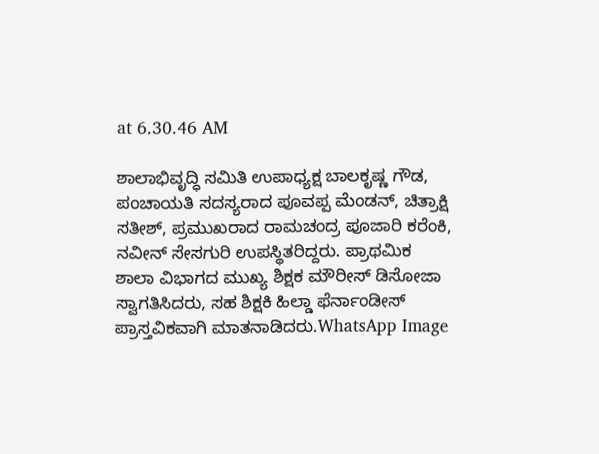at 6.30.46 AM

ಶಾಲಾಭಿವೃದ್ಧಿ ಸಮಿತಿ ಉಪಾಧ್ಯಕ್ಷ ಬಾಲಕೃಷ್ಣ ಗೌಡ, ಪಂಚಾಯತಿ ಸದಸ್ಯರಾದ ಪೂವಪ್ಪ ಮೆಂಡನ್, ಚಿತ್ರಾಕ್ಷಿ ಸತೀಶ್, ಪ್ರಮುಖರಾದ ರಾಮಚಂದ್ರ ಪೂಜಾರಿ ಕರೆಂಕಿ, ನವೀನ್ ಸೇಸಗುರಿ ಉಪಸ್ಥಿತರಿದ್ದರು. ಪ್ರಾಥಮಿಕ ಶಾಲಾ ವಿಭಾಗದ ಮುಖ್ಯ ಶಿಕ್ಷಕ ಮೌರೀಸ್ ಡಿಸೋಜಾ ಸ್ವಾಗತಿಸಿದರು, ಸಹ ಶಿಕ್ಷಕಿ ಹಿಲ್ಡಾ ಫೆರ್ನಾಂಡೀಸ್ ಪ್ರಾಸ್ತವಿಕವಾಗಿ ಮಾತನಾಡಿದರು.WhatsApp Image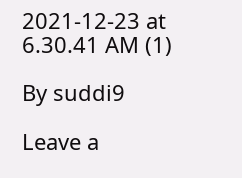2021-12-23 at 6.30.41 AM (1)

By suddi9

Leave a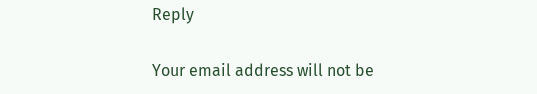Reply

Your email address will not be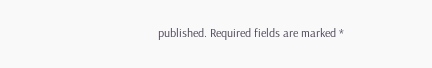published. Required fields are marked *